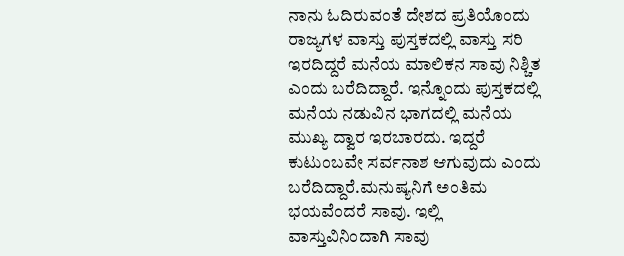ನಾನು ಓದಿರುವಂತೆ ದೇಶದ ಪ್ರತಿಯೊಂದು ರಾಜ್ಯಗಳ ವಾಸ್ತು ಪುಸ್ತಕದಲ್ಲಿ ವಾಸ್ತು ಸರಿ ಇರದಿದ್ದರೆ ಮನೆಯ ಮಾಲಿಕನ ಸಾವು ನಿಶ್ಚಿತ ಎಂದು ಬರೆದಿದ್ದಾರೆ. ಇನ್ನೊಂದು ಪುಸ್ತಕದಲ್ಲಿ ಮನೆಯ ನಡುವಿನ ಭಾಗದಲ್ಲಿ ಮನೆಯ ಮುಖ್ಯ ದ್ವಾರ ಇರಬಾರದು. ಇದ್ದರೆ ಕುಟುಂಬವೇ ಸರ್ವನಾಶ ಆಗುವುದು ಎಂದು ಬರೆದಿದ್ದಾರೆ.ಮನುಷ್ಯನಿಗೆ ಅಂತಿಮ ಭಯವೆಂದರೆ ಸಾವು. ಇಲ್ಲಿ ವಾಸ್ತುವಿನಿಂದಾಗಿ ಸಾವು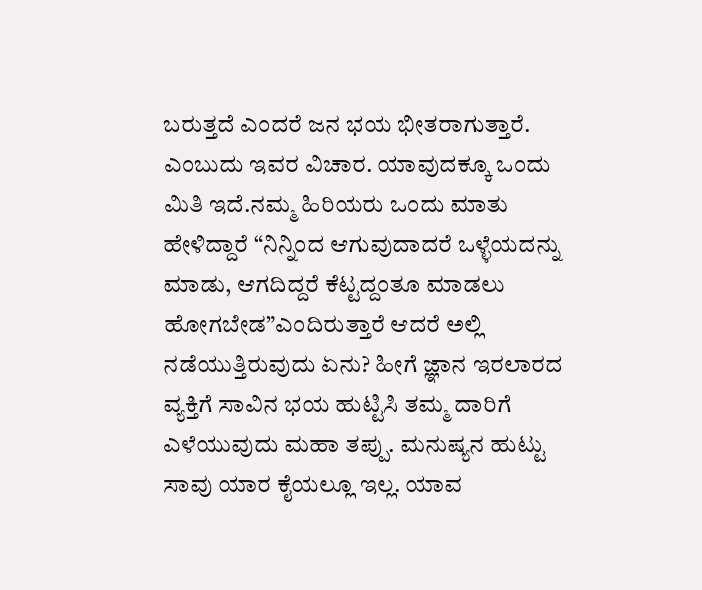ಬರುತ್ತದೆ ಎಂದರೆ ಜನ ಭಯ ಭೀತರಾಗುತ್ತಾರೆ. ಎಂಬುದು ಇವರ ವಿಚಾರ. ಯಾವುದಕ್ಕೂ ಒಂದು ಮಿತಿ ಇದೆ.ನಮ್ಮ ಹಿರಿಯರು ಒಂದು ಮಾತು ಹೇಳಿದ್ದಾರೆ “ನಿನ್ನಿಂದ ಆಗುವುದಾದರೆ ಒಳ್ಳೆಯದನ್ನು ಮಾಡು, ಆಗದಿದ್ದರೆ ಕೆಟ್ಟದ್ದಂತೂ ಮಾಡಲು ಹೋಗಬೇಡ”ಎಂದಿರುತ್ತಾರೆ ಆದರೆ ಅಲ್ಲಿ ನಡೆಯುತ್ತಿರುವುದು ಏನು? ಹೀಗೆ ಜ್ಞಾನ ಇರಲಾರದ ವ್ಯಕ್ತಿಗೆ ಸಾವಿನ ಭಯ ಹುಟ್ಟಿಸಿ ತಮ್ಮ ದಾರಿಗೆ ಎಳೆಯುವುದು ಮಹಾ ತಪ್ಪು. ಮನುಷ್ಯನ ಹುಟ್ಟು ಸಾವು ಯಾರ ಕೈಯಲ್ಲೂ ಇಲ್ಲ. ಯಾವ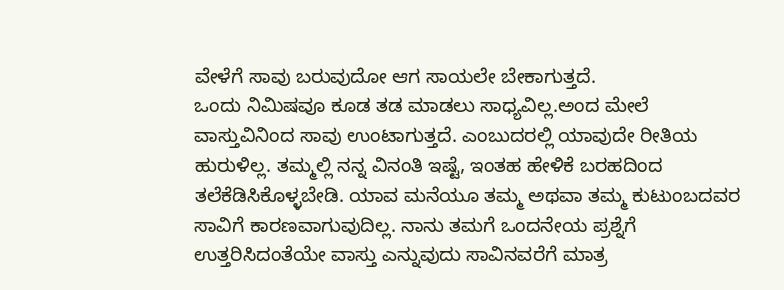ವೇಳೆಗೆ ಸಾವು ಬರುವುದೋ ಆಗ ಸಾಯಲೇ ಬೇಕಾಗುತ್ತದೆ.
ಒಂದು ನಿಮಿಷವೂ ಕೂಡ ತಡ ಮಾಡಲು ಸಾಧ್ಯವಿಲ್ಲ.ಅಂದ ಮೇಲೆ ವಾಸ್ತುವಿನಿಂದ ಸಾವು ಉಂಟಾಗುತ್ತದೆ. ಎಂಬುದರಲ್ಲಿ ಯಾವುದೇ ರೀತಿಯ ಹುರುಳಿಲ್ಲ. ತಮ್ಮಲ್ಲಿ ನನ್ನ ವಿನಂತಿ ಇಷ್ಟೆ, ಇಂತಹ ಹೇಳಿಕೆ ಬರಹದಿಂದ ತಲೆಕೆಡಿಸಿಕೊಳ್ಳಬೇಡಿ. ಯಾವ ಮನೆಯೂ ತಮ್ಮ ಅಥವಾ ತಮ್ಮ ಕುಟುಂಬದವರ ಸಾವಿಗೆ ಕಾರಣವಾಗುವುದಿಲ್ಲ. ನಾನು ತಮಗೆ ಒಂದನೇಯ ಪ್ರಶ್ನೆಗೆ ಉತ್ತರಿಸಿದಂತೆಯೇ ವಾಸ್ತು ಎನ್ನುವುದು ಸಾವಿನವರೆಗೆ ಮಾತ್ರ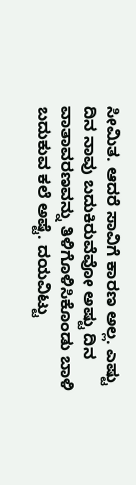ಸೀಮಿತ. ಆದರೆ ಸಾವಿಗೆ ಕಾರಣ ಅಲ್ಲ. ಎಷ್ಟು ದಿನ ನಾವು ಬದುಕಿರುವೆವೋ ಅಷ್ಟು ದಿನ ವಾತಾವರಣವನ್ನು ತಿಳಿಗೊಳಿಸಿಕೊಂಡು ಬಾಳಿ ಬದುಕುವ ಕಲೆ ಅಷ್ಟೆ. ದಯವಿಟ್ಟು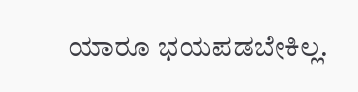ಯಾರೂ ಭಯಪಡಬೇಕಿಲ್ಲ.